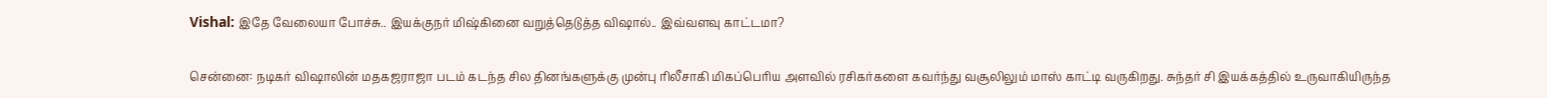Vishal: இதே வேலையா போச்சு.. இயக்குநர் மிஷ்கினை வறுத்தெடுத்த விஷால்.. இவ்வளவு காட்டமா?

சென்னை: நடிகர் விஷாலின் மதகஜராஜா படம் கடந்த சில தினங்களுக்கு முன்பு ரிலீசாகி மிகப்பெரிய அளவில் ரசிகர்களை கவர்ந்து வசூலிலும் மாஸ் காட்டி வருகிறது. சுந்தர் சி இயக்கத்தில் உருவாகியிருந்த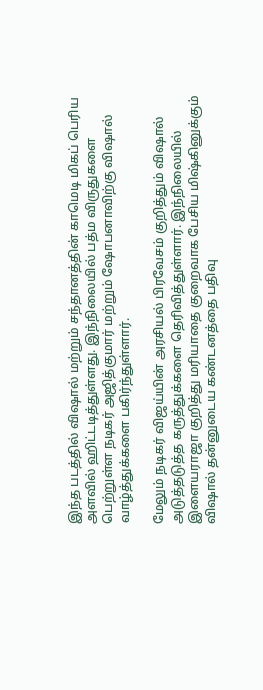இந்த படத்தில் விஷால் மற்றும் சந்தானத்தின் காமெடி மிகப் பெரிய அளவில் ஹிட்டடித்துள்ளது. இந்நிலையில் பத்ம விருதுகளை பெற்றுள்ள நடிகர் அஜித்குமார் மற்றும் ஷோபனாவிற்கு விஷால் வாழ்த்துக்களை பகிர்ந்துள்ளார்.

மேலும் நடிகர் விஜய்யின் அரசியல் பிரவேசம் குறித்தும் விஷால் அடுத்தடுத்த கருத்துக்களை தெரிவித்துள்ளார். இந்நிலையில் இளையராஜா குறித்து மரியாதை குறைவாக பேசிய மிஷ்கினுக்கும் விஷால் தன்னுடைய கண்டனத்தை பதிவு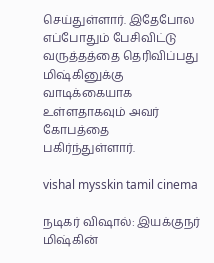செய்துள்ளார். இதேபோல எப்போதும் பேசிவிட்டு வருத்தத்தை தெரிவிப்பது மிஷ்கினுக்கு வாடிக்கையாக உள்ளதாகவும் அவர் கோபத்தை பகிர்ந்துள்ளார்.

vishal mysskin tamil cinema

நடிகர் விஷால்: இயக்குநர் மிஷ்கின்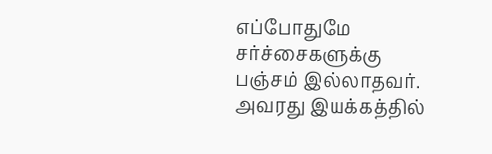எப்போதுமே சர்ச்சைகளுக்கு பஞ்சம் இல்லாதவர். அவரது இயக்கத்தில்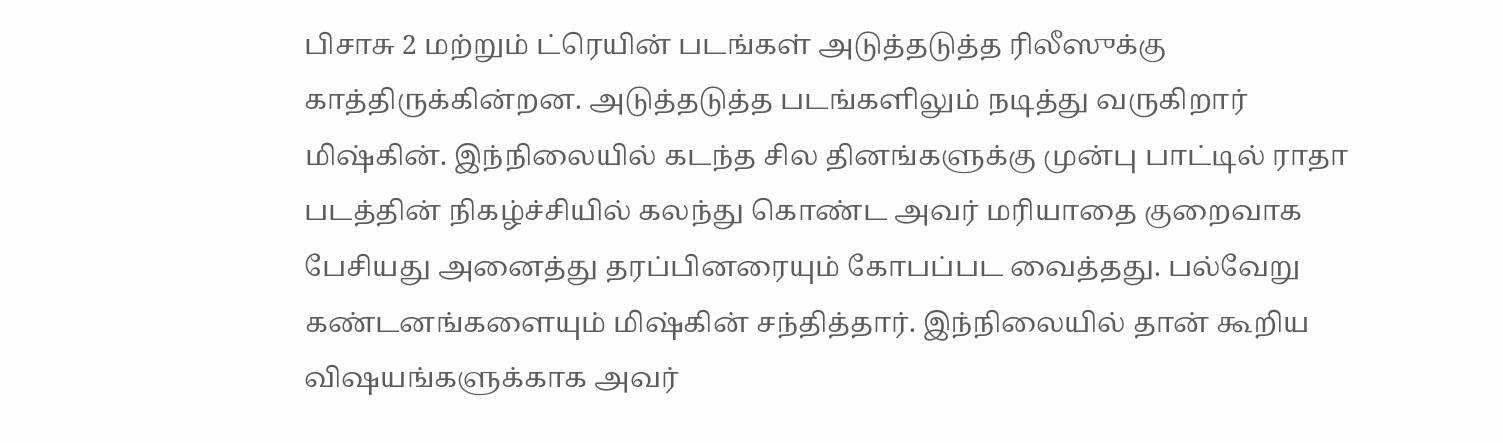பிசாசு 2 மற்றும் ட்ரெயின் படங்கள் அடுத்தடுத்த ரிலீஸுக்கு காத்திருக்கின்றன. அடுத்தடுத்த படங்களிலும் நடித்து வருகிறார் மிஷ்கின். இந்நிலையில் கடந்த சில தினங்களுக்கு முன்பு பாட்டில் ராதா படத்தின் நிகழ்ச்சியில் கலந்து கொண்ட அவர் மரியாதை குறைவாக பேசியது அனைத்து தரப்பினரையும் கோபப்பட வைத்தது. பல்வேறு கண்டனங்களையும் மிஷ்கின் சந்தித்தார். இந்நிலையில் தான் கூறிய விஷயங்களுக்காக அவர்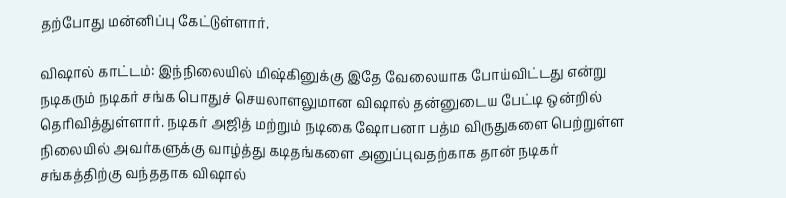தற்போது மன்னிப்பு கேட்டுள்ளார்.

விஷால் காட்டம்: இந்நிலையில் மிஷ்கினுக்கு இதே வேலையாக போய்விட்டது என்று நடிகரும் நடிகர் சங்க பொதுச் செயலாளலுமான விஷால் தன்னுடைய பேட்டி ஒன்றில் தெரிவித்துள்ளார். நடிகர் அஜித் மற்றும் நடிகை ஷோபனா பத்ம விருதுகளை பெற்றுள்ள நிலையில் அவர்களுக்கு வாழ்த்து கடிதங்களை அனுப்புவதற்காக தான் நடிகர் சங்கத்திற்கு வந்ததாக விஷால்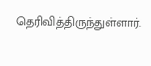தெரிவித்திருந்துள்ளார்.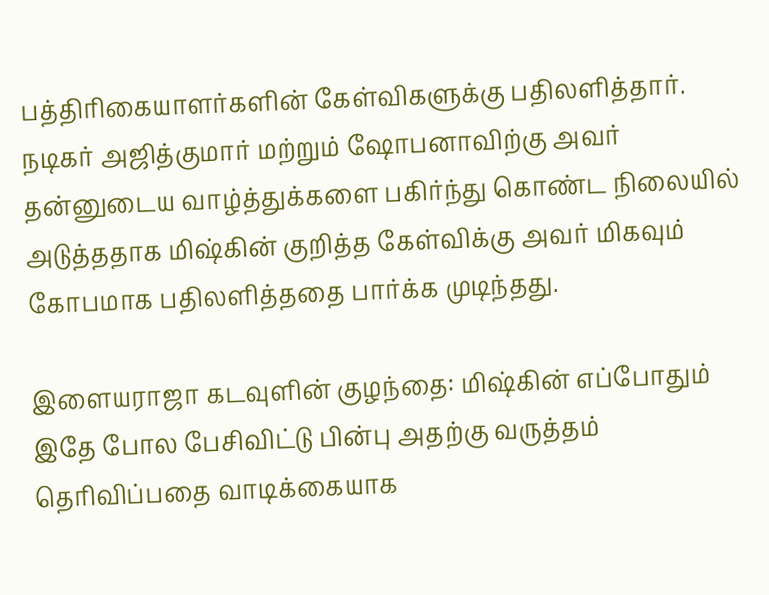பத்திரிகையாளர்களின் கேள்விகளுக்கு பதிலளித்தார். நடிகர் அஜித்குமார் மற்றும் ஷோபனாவிற்கு அவர் தன்னுடைய வாழ்த்துக்களை பகிர்ந்து கொண்ட நிலையில் அடுத்ததாக மிஷ்கின் குறித்த கேள்விக்கு அவர் மிகவும் கோபமாக பதிலளித்ததை பார்க்க முடிந்தது.

இளையராஜா கடவுளின் குழந்தை: மிஷ்கின் எப்போதும் இதே போல பேசிவிட்டு பின்பு அதற்கு வருத்தம் தெரிவிப்பதை வாடிக்கையாக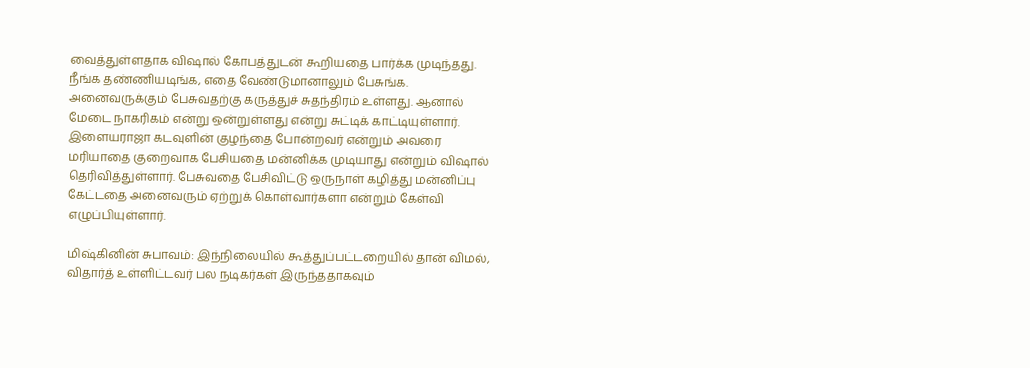வைத்துள்ளதாக விஷால் கோபத்துடன் கூறியதை பார்க்க முடிந்தது. நீங்க தண்ணியடிங்க, எதை வேண்டுமானாலும் பேசுங்க. அனைவருக்கும் பேசுவதற்கு கருத்துச் சுதந்திரம் உள்ளது. ஆனால் மேடை நாகரிகம் என்று ஒன்றுள்ளது என்று சுட்டிக் காட்டியுள்ளார். இளையராஜா கடவுளின் குழந்தை போன்றவர் என்றும் அவரை மரியாதை குறைவாக பேசியதை மன்னிக்க முடியாது என்றும் விஷால் தெரிவித்துள்ளார். பேசுவதை பேசிவிட்டு ஒருநாள் கழித்து மன்னிப்பு கேட்டதை அனைவரும் ஏற்றுக் கொள்வார்களா என்றும் கேள்வி எழுப்பியுள்ளார்.

மிஷ்கினின் சுபாவம்: இந்நிலையில் கூத்துப்பட்டறையில் தான் விமல், விதார்த் உள்ளிட்டவர் பல நடிகர்கள் இருந்ததாகவும்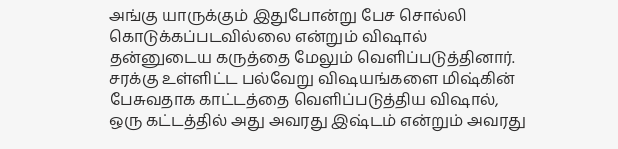அங்கு யாருக்கும் இதுபோன்று பேச சொல்லி கொடுக்கப்படவில்லை என்றும் விஷால் தன்னுடைய கருத்தை மேலும் வெளிப்படுத்தினார். சரக்கு உள்ளிட்ட பல்வேறு விஷயங்களை மிஷ்கின் பேசுவதாக காட்டத்தை வெளிப்படுத்திய விஷால், ஒரு கட்டத்தில் அது அவரது இஷ்டம் என்றும் அவரது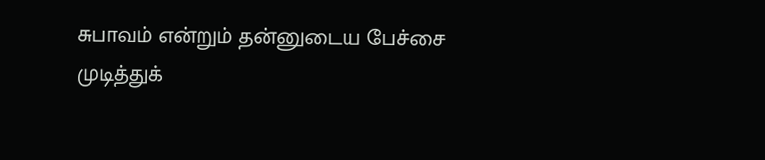சுபாவம் என்றும் தன்னுடைய பேச்சை முடித்துக்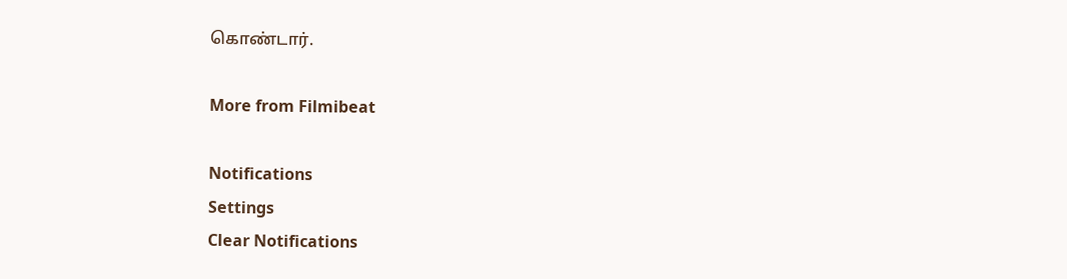கொண்டார்.

More from Filmibeat

Notifications
Settings
Clear Notifications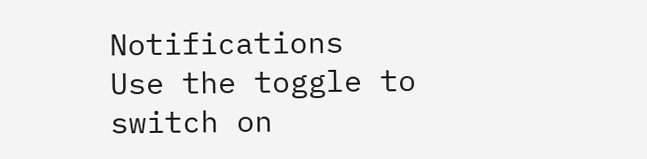Notifications
Use the toggle to switch on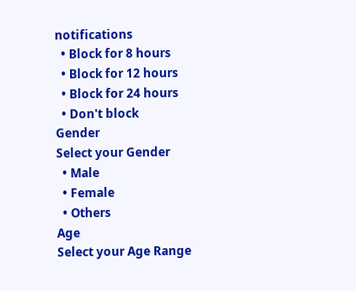notifications
  • Block for 8 hours
  • Block for 12 hours
  • Block for 24 hours
  • Don't block
Gender
Select your Gender
  • Male
  • Female
  • Others
Age
Select your Age Range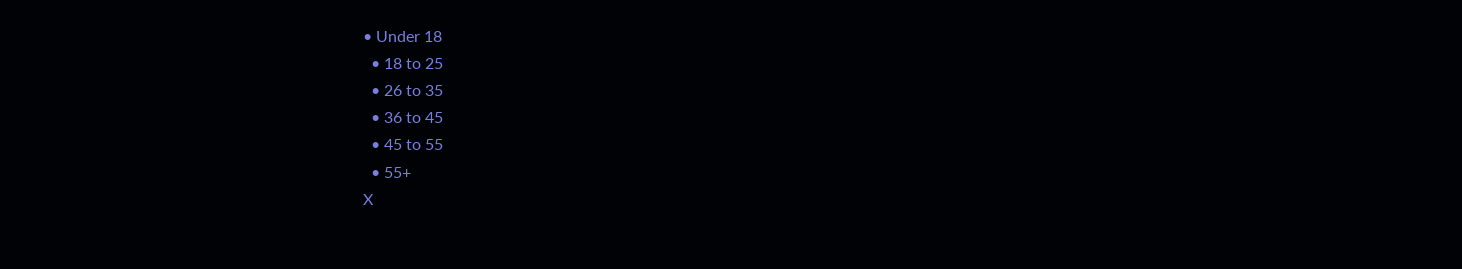• Under 18
  • 18 to 25
  • 26 to 35
  • 36 to 45
  • 45 to 55
  • 55+
X